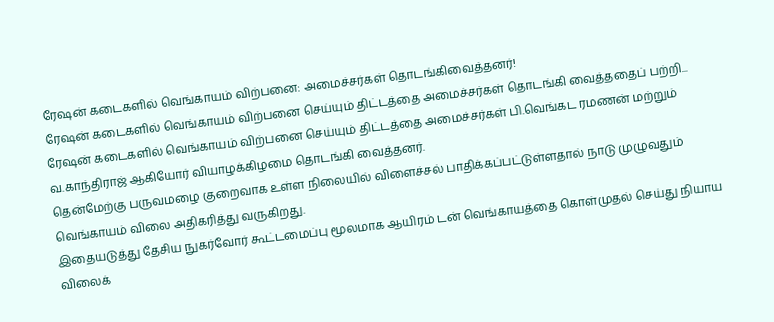ரேஷன் கடைகளில் வெங்காயம் விற்பனை: அமைச்சர்கள் தொடங்கிவைத்தனர்!
ரேஷன் கடைகளில் வெங்காயம் விற்பனை செய்யும் திட்டத்தை அமைச்சர்கள் தொடங்கி வைத்ததைப் பற்றி...
ரேஷன் கடைகளில் வெங்காயம் விற்பனை செய்யும் திட்டத்தை அமைச்சர்கள் பி.வெங்கட ரமணன் மற்றும் வ.காந்திராஜ் ஆகியோர் வியாழக்கிழமை தொடங்கி வைத்தனர்.
தென்மேற்கு பருவமழை குறைவாக உள்ள நிலையில் விளைச்சல் பாதிக்கப்பட்டுள்ளதால் நாடு முழுவதும் வெங்காயம் விலை அதிகரித்து வருகிறது.
இதையடுத்து தேசிய நுகர்வோர் கூட்டமைப்பு மூலமாக ஆயிரம் டன் வெங்காயத்தை கொள்முதல் செய்து நியாய விலைக்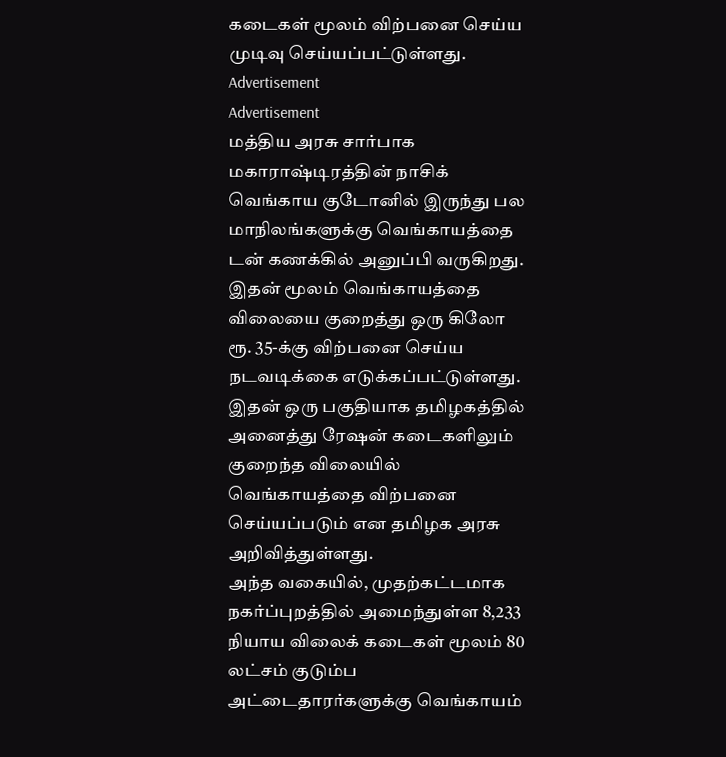கடைகள் மூலம் விற்பனை செய்ய முடிவு செய்யப்பட்டுள்ளது.
Advertisement
Advertisement
மத்திய அரசு சார்பாக மகாராஷ்டிரத்தின் நாசிக் வெங்காய குடோனில் இருந்து பல மாநிலங்களுக்கு வெங்காயத்தை டன் கணக்கில் அனுப்பி வருகிறது. இதன் மூலம் வெங்காயத்தை விலையை குறைத்து ஒரு கிலோ ரூ. 35-க்கு விற்பனை செய்ய நடவடிக்கை எடுக்கப்பட்டுள்ளது.
இதன் ஒரு பகுதியாக தமிழகத்தில் அனைத்து ரேஷன் கடைகளிலும் குறைந்த விலையில் வெங்காயத்தை விற்பனை செய்யப்படும் என தமிழக அரசு அறிவித்துள்ளது.
அந்த வகையில், முதற்கட்டமாக நகர்ப்புறத்தில் அமைந்துள்ள 8,233 நியாய விலைக் கடைகள் மூலம் 80 லட்சம் குடும்ப அட்டைதாரர்களுக்கு வெங்காயம்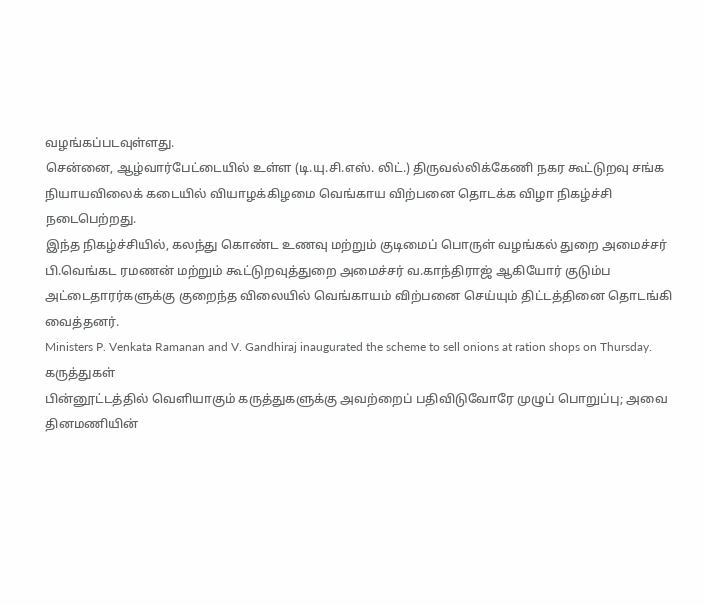வழங்கப்படவுள்ளது.
சென்னை, ஆழ்வார்பேட்டையில் உள்ள (டி.யு.சி.எஸ். லிட்.) திருவல்லிக்கேணி நகர கூட்டுறவு சங்க நியாயவிலைக் கடையில் வியாழக்கிழமை வெங்காய விற்பனை தொடக்க விழா நிகழ்ச்சி நடைபெற்றது.
இந்த நிகழ்ச்சியில், கலந்து கொண்ட உணவு மற்றும் குடிமைப் பொருள் வழங்கல் துறை அமைச்சர் பி.வெங்கட ரமணன் மற்றும் கூட்டுறவுத்துறை அமைச்சர் வ.காந்திராஜ் ஆகியோர் குடும்ப அட்டைதாரர்களுக்கு குறைந்த விலையில் வெங்காயம் விற்பனை செய்யும் திட்டத்தினை தொடங்கி வைத்தனர்.
Ministers P. Venkata Ramanan and V. Gandhiraj inaugurated the scheme to sell onions at ration shops on Thursday.
கருத்துகள்
பின்னூட்டத்தில் வெளியாகும் கருத்துகளுக்கு அவற்றைப் பதிவிடுவோரே முழுப் பொறுப்பு; அவை தினமணியின்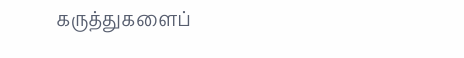கருத்துகளைப்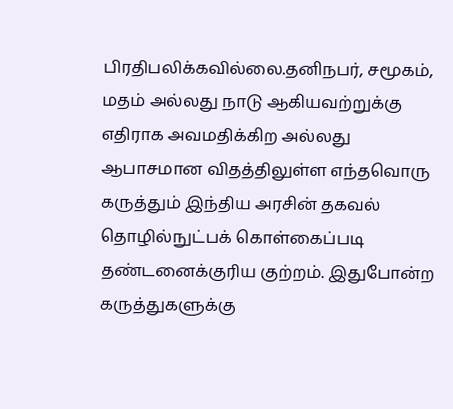பிரதிபலிக்கவில்லை.தனிநபர், சமூகம், மதம் அல்லது நாடு ஆகியவற்றுக்கு எதிராக அவமதிக்கிற அல்லது ஆபாசமான விதத்திலுள்ள எந்தவொரு கருத்தும் இந்திய அரசின் தகவல் தொழில்நுட்பக் கொள்கைப்படி தண்டனைக்குரிய குற்றம். இதுபோன்ற கருத்துகளுக்கு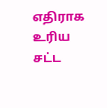எதிராக உரிய சட்ட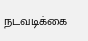நடவடிக்கை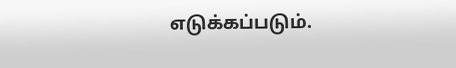எடுக்கப்படும்.